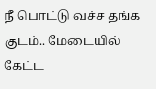நீ பொட்டு வச்ச தங்க குடம்.. மேடையில் கேட்ட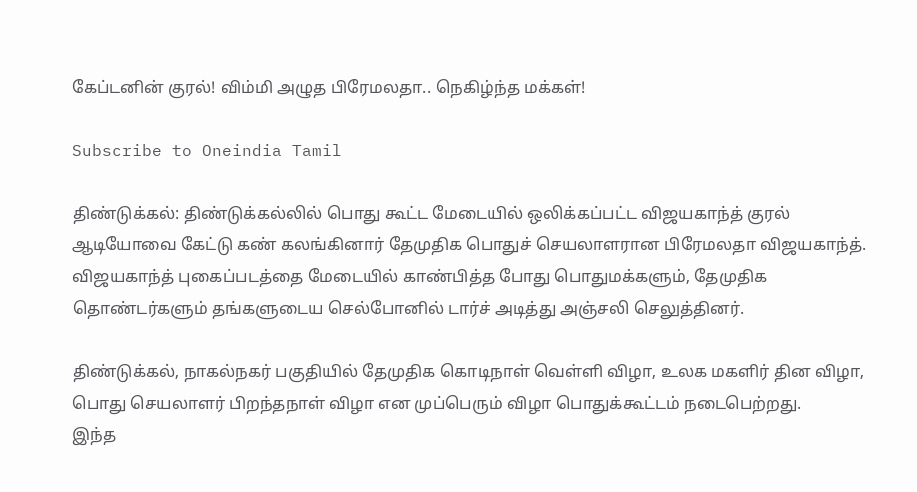கேப்டனின் குரல்! விம்மி அழுத பிரேமலதா.. நெகிழ்ந்த மக்கள்!

Subscribe to Oneindia Tamil

திண்டுக்கல்: திண்டுக்கல்லில் பொது கூட்ட மேடையில் ஒலிக்கப்பட்ட விஜயகாந்த் குரல் ஆடியோவை கேட்டு கண் கலங்கினார் தேமுதிக பொதுச் செயலாளரான பிரேமலதா விஜயகாந்த். விஜயகாந்த் புகைப்படத்தை மேடையில் காண்பித்த போது பொதுமக்களும், தேமுதிக தொண்டர்களும் தங்களுடைய செல்போனில் டார்ச் அடித்து அஞ்சலி செலுத்தினர்.

திண்டுக்கல், நாகல்நகர் பகுதியில் தேமுதிக கொடிநாள் வெள்ளி விழா, உலக மகளிர் தின விழா, பொது செயலாளர் பிறந்தநாள் விழா என முப்பெரும் விழா பொதுக்கூட்டம் நடைபெற்றது.
இந்த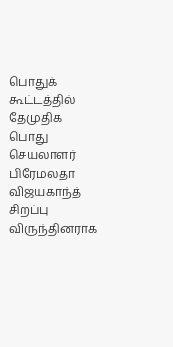பொதுக் கூட்டத்தில் தேமுதிக பொது செயலாளர் பிரேமலதா விஜயகாந்த் சிறப்பு விருந்தினராக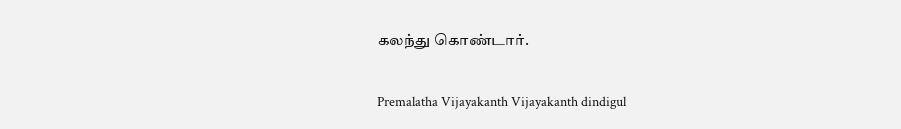கலந்து கொண்டார்.

Premalatha Vijayakanth Vijayakanth dindigul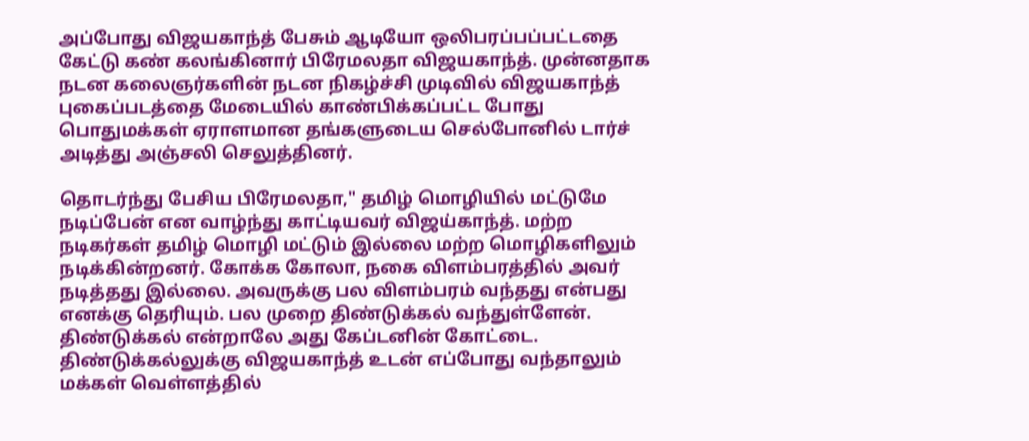அப்போது விஜயகாந்த் பேசும் ஆடியோ ஒலிபரப்பப்பட்டதை கேட்டு கண் கலங்கினார் பிரேமலதா விஜயகாந்த். முன்னதாக நடன கலைஞர்களின் நடன நிகழ்ச்சி முடிவில் விஜயகாந்த் புகைப்படத்தை மேடையில் காண்பிக்கப்பட்ட போது பொதுமக்கள் ஏராளமான தங்களுடைய செல்போனில் டார்ச் அடித்து அஞ்சலி செலுத்தினர்.

தொடர்ந்து பேசிய பிரேமலதா," தமிழ் மொழியில் மட்டுமே நடிப்பேன் என வாழ்ந்து காட்டியவர் விஜய்காந்த். மற்ற நடிகர்கள் தமிழ் மொழி மட்டும் இல்லை மற்ற மொழிகளிலும் நடிக்கின்றனர். கோக்க கோலா, நகை விளம்பரத்தில் அவர் நடித்தது இல்லை. அவருக்கு பல விளம்பரம் வந்தது என்பது எனக்கு தெரியும். பல முறை திண்டுக்கல் வந்துள்ளேன். திண்டுக்கல் என்றாலே அது கேப்டனின் கோட்டை. திண்டுக்கல்லுக்கு விஜயகாந்த் உடன் எப்போது வந்தாலும் மக்கள் வெள்ளத்தில்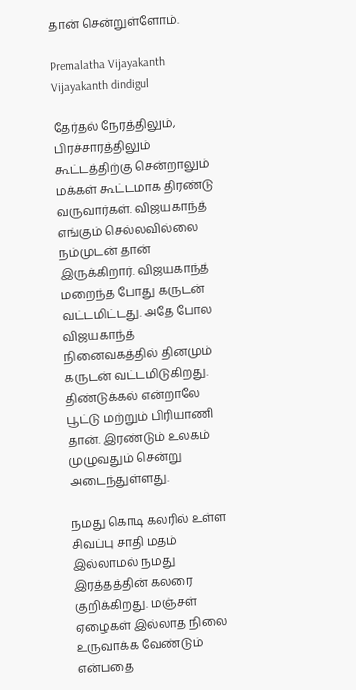தான் சென்றுள்ளோம்.

Premalatha Vijayakanth Vijayakanth dindigul

தேர்தல் நேரத்திலும், பிரச்சாரத்திலும் கூட்டத்திற்கு சென்றாலும் மக்கள் கூட்டமாக திரண்டு வருவார்கள். விஜயகாந்த் எங்கும் செல்லவில்லை நம்முடன் தான் இருக்கிறார். விஜயகாந்த் மறைந்த போது கருடன் வட்டமிட்டது. அதே போல விஜயகாந்த் நினைவகத்தில் தினமும் கருடன் வட்டமிடுகிறது. திண்டுக்கல் என்றாலே பூட்டு மற்றும் பிரியாணி தான். இரண்டும் உலகம் முழுவதும் சென்று அடைந்துள்ளது.

நமது கொடி கலரில் உள்ள சிவப்பு சாதி மதம் இல்லாமல் நமது இரத்தத்தின் கலரை குறிக்கிறது. மஞ்சள் ஏழைகள் இல்லாத நிலை உருவாக்க வேண்டும் என்பதை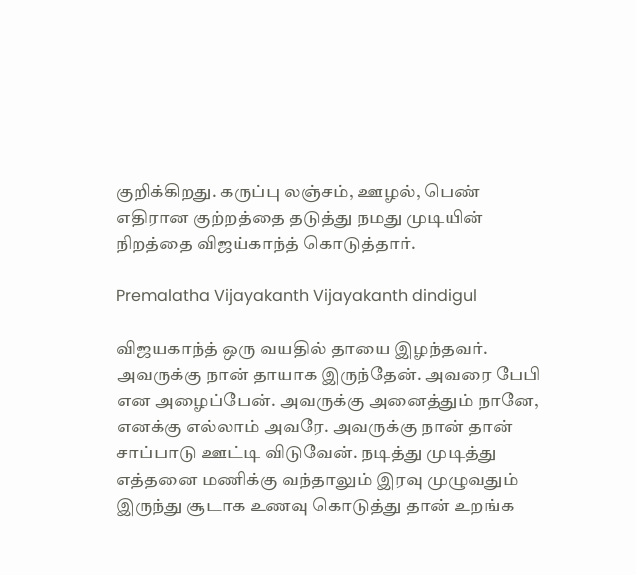குறிக்கிறது. கருப்பு லஞ்சம், ஊழல், பெண் எதிரான குற்றத்தை தடுத்து நமது முடியின் நிறத்தை விஜய்காந்த் கொடுத்தார்.

Premalatha Vijayakanth Vijayakanth dindigul

விஜயகாந்த் ஒரு வயதில் தாயை இழந்தவர். அவருக்கு நான் தாயாக இருந்தேன். அவரை பேபி என அழைப்பேன். அவருக்கு அனைத்தும் நானே, எனக்கு எல்லாம் அவரே. அவருக்கு நான் தான் சாப்பாடு ஊட்டி விடுவேன். நடித்து முடித்து எத்தனை மணிக்கு வந்தாலும் இரவு முழுவதும் இருந்து சூடாக உணவு கொடுத்து தான் உறங்க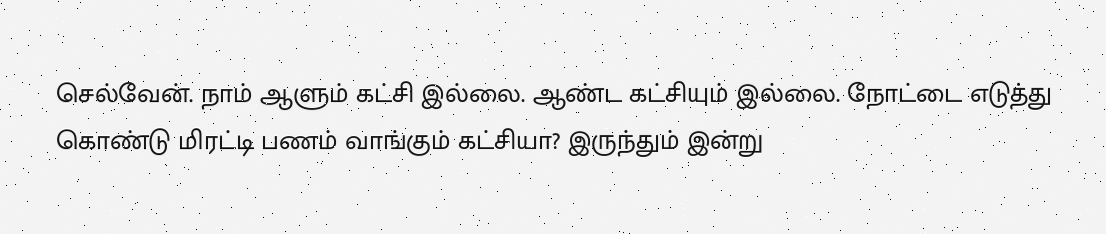செல்வேன். நாம் ஆளும் கட்சி இல்லை. ஆண்ட கட்சியும் இல்லை. நோட்டை எடுத்து கொண்டு மிரட்டி பணம் வாங்கும் கட்சியா? இருந்தும் இன்று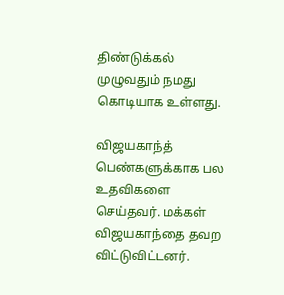திண்டுக்கல் முழுவதும் நமது கொடியாக உள்ளது.

விஜயகாந்த் பெண்களுக்காக பல உதவிகளை செய்தவர். மக்கள் விஜயகாந்தை தவற விட்டுவிட்டனர்.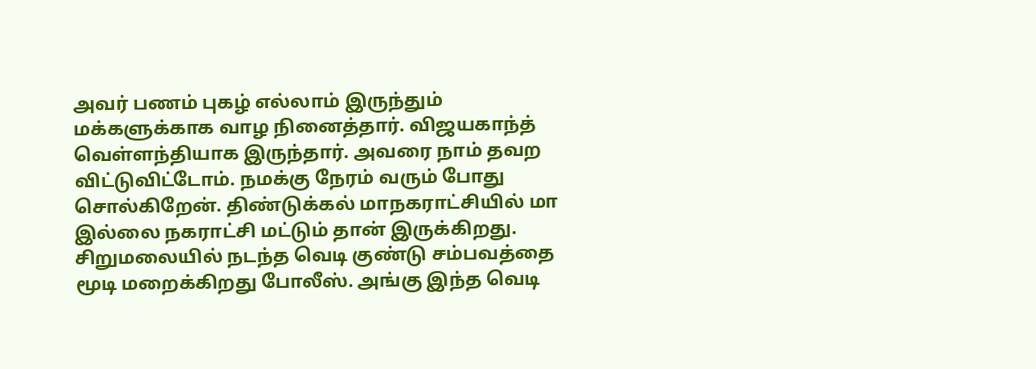அவர் பணம் புகழ் எல்லாம் இருந்தும் மக்களுக்காக வாழ நினைத்தார். விஜயகாந்த் வெள்ளந்தியாக இருந்தார். அவரை நாம் தவற விட்டுவிட்டோம். நமக்கு நேரம் வரும் போது சொல்கிறேன். திண்டுக்கல் மாநகராட்சியில் மா இல்லை நகராட்சி மட்டும் தான் இருக்கிறது. சிறுமலையில் நடந்த வெடி குண்டு சம்பவத்தை மூடி மறைக்கிறது போலீஸ். அங்கு இந்த வெடி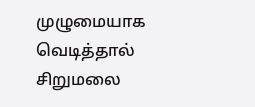முழுமையாக வெடித்தால் சிறுமலை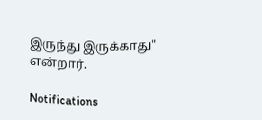இருந்து இருக்காது" என்றார்.

Notifications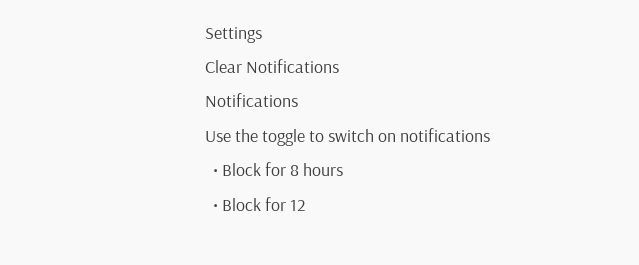Settings
Clear Notifications
Notifications
Use the toggle to switch on notifications
  • Block for 8 hours
  • Block for 12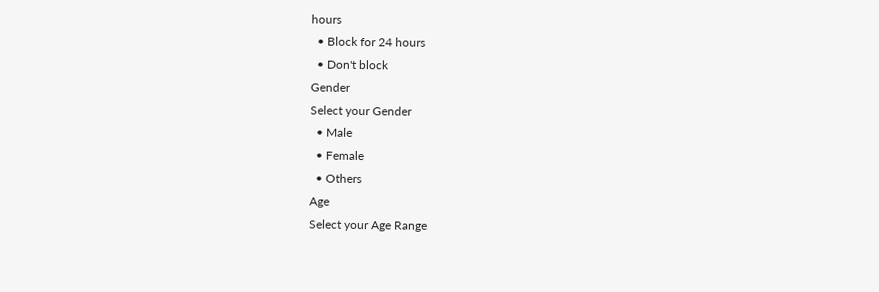hours
  • Block for 24 hours
  • Don't block
Gender
Select your Gender
  • Male
  • Female
  • Others
Age
Select your Age Range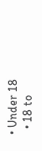• Under 18
  • 18 to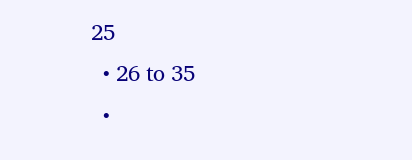25
  • 26 to 35
  •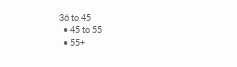36 to 45
  • 45 to 55
  • 55+